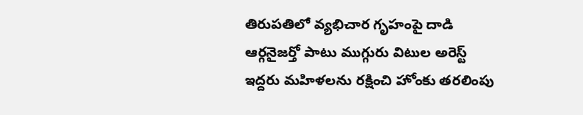తిరుపతిలో వ్యభిచార గృహంపై దాడి
ఆర్గనైజర్తో పాటు ముగ్గురు విటుల అరెస్ట్
ఇద్దరు మహిళలను రక్షించి హోంకు తరలింపు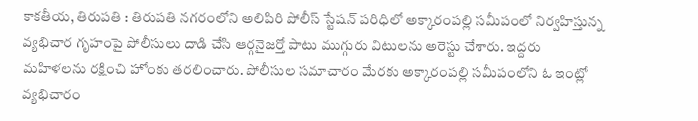కాకతీయ, తిరుపతి : తిరుపతి నగరంలోని అలిపిరి పోలీస్ స్టేషన్ పరిధిలో అక్కారంపల్లి సమీపంలో నిర్వహిస్తున్న వ్యభిచార గృహంపై పోలీసులు దాడి చేసి ఆర్గనైజర్తో పాటు ముగ్గురు విటులను అరెస్టు చేశారు. ఇద్దరు మహిళలను రక్షించి హోంకు తరలించారు. పోలీసుల సమాచారం మేరకు అక్కారంపల్లి సమీపంలోని ఓ ఇంట్లో వ్యభిచారం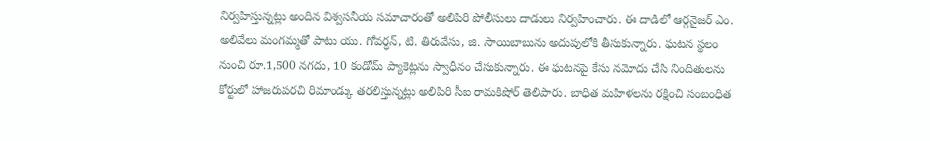నిర్వహిస్తున్నట్లు అందిన విశ్వసనీయ సమాచారంతో అలిపిరి పోలీసులు దాడులు నిర్వహించారు. ఈ దాడిలో ఆర్గనైజర్ ఎం. అలివేలు మంగమ్మతో పాటు యు. గోవర్ధన్, టి. తిరువేసు, జి. సాయిబాబును అదుపులోకి తీసుకున్నారు. ఘటన స్థలం నుంచి రూ.1,500 నగదు, 10 కండోమ్ ప్యాకెట్లను స్వాధీనం చేసుకున్నారు. ఈ ఘటనపై కేసు నమోదు చేసి నిందితులను కోర్టులో హాజరుపరచి రిమాండ్కు తరలిస్తున్నట్లు అలిపిరి సీఐ రామకిషోర్ తెలిపారు. బాధిత మహిళలను రక్షించి సంబంధిత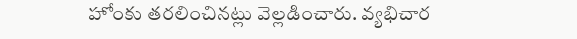హోంకు తరలించినట్లు వెల్లడించారు. వ్యభిచార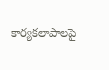కార్యకలాపాలపై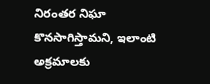నిరంతర నిఘా కొనసాగిస్తామని, ఇలాంటి అక్రమాలకు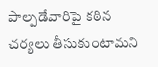పాల్పడేవారిపై కఠిన చర్యలు తీసుకుంటామని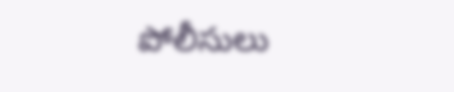పోలీసులు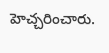హెచ్చరించారు.